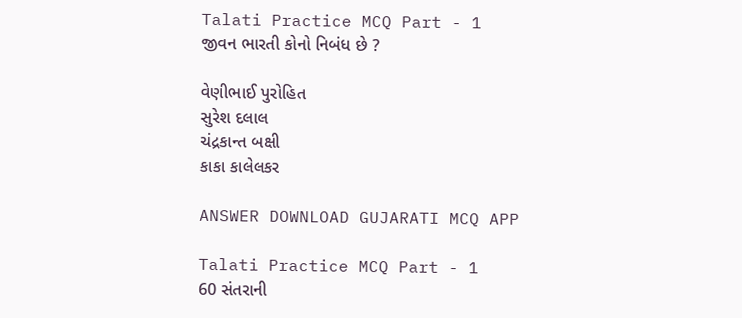Talati Practice MCQ Part - 1
જીવન ભારતી કોનો નિબંધ છે ?

વેણીભાઈ પુરોહિત
સુરેશ દલાલ
ચંદ્રકાન્ત બક્ષી
કાકા કાલેલકર

ANSWER DOWNLOAD GUJARATI MCQ APP

Talati Practice MCQ Part - 1
60 સંતરાની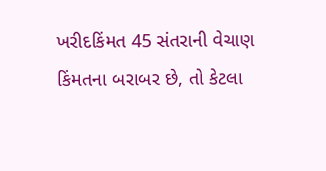ખરીદકિંમત 45 સંતરાની વેચાણ કિંમતના બરાબર છે, તો કેટલા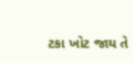ટકા ખોટ જાય તે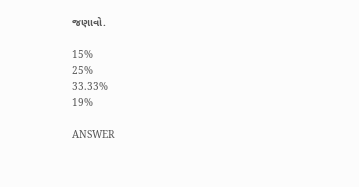જણાવો.

15%
25%
33.33%
19%

ANSWER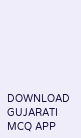DOWNLOAD GUJARATI MCQ APP